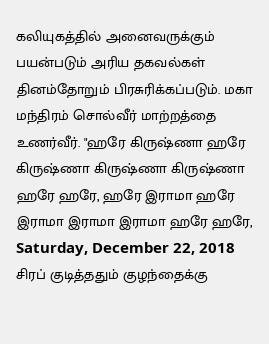கலியுகத்தில் அனைவருக்கும் பயன்படும் அரிய தகவல்கள் தினம்தோறும் பிரசுரிக்கப்படும். மகா மந்திரம் சொல்வீர் மாற்றத்தை உணர்வீர். "ஹரே கிருஷ்ணா ஹரே கிருஷ்ணா கிருஷ்ணா கிருஷ்ணா ஹரே ஹரே, ஹரே இராமா ஹரே இராமா இராமா இராமா ஹரே ஹரே,
Saturday, December 22, 2018
சிரப் குடித்ததும் குழந்தைக்கு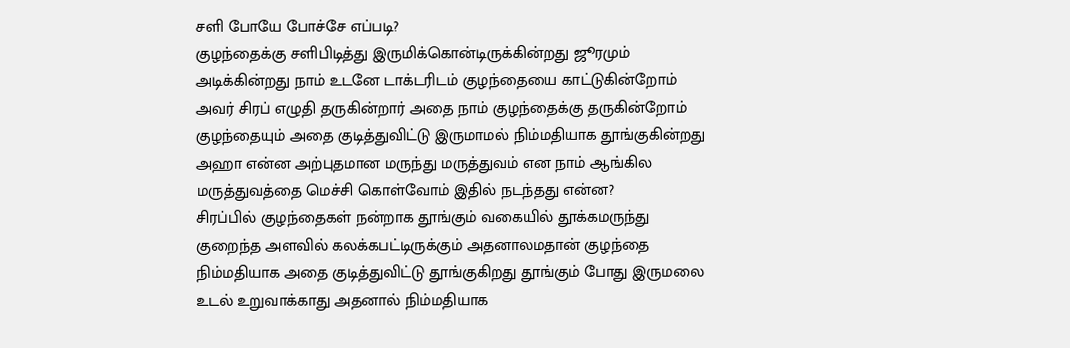சளி போயே போச்சே எப்படி?
குழந்தைக்கு சளிபிடித்து இருமிக்கொன்டிருக்கின்றது ஜூரமும் அடிக்கின்றது நாம் உடனே டாக்டரிடம் குழந்தையை காட்டுகின்றோம் அவர் சிரப் எழுதி தருகின்றார் அதை நாம் குழந்தைக்கு தருகின்றோம் குழந்தையும் அதை குடித்துவிட்டு இருமாமல் நிம்மதியாக தூங்குகின்றது அஹா என்ன அற்புதமான மருந்து மருத்துவம் என நாம் ஆங்கில மருத்துவத்தை மெச்சி கொள்வோம் இதில் நடந்தது என்ன?
சிரப்பில் குழந்தைகள் நன்றாக தூங்கும் வகையில் தூக்கமருந்து குறைந்த அளவில் கலக்கபட்டிருக்கும் அதனாலமதான் குழந்தை நிம்மதியாக அதை குடித்துவிட்டு தூங்குகிறது தூங்கும் போது இருமலை உடல் உறுவாக்காது அதனால் நிம்மதியாக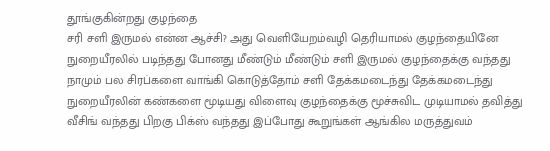தூங்குகின்றது குழந்தை
சரி சளி இருமல் என்ன ஆச்சி? அது வெளியேறம்வழி தெரியாமல் குழந்தையினே நுறையீரலில் படிந்தது போனது மீண்டும் மீண்டும் சளி இருமல் குழந்தைக்கு வந்தது நாமும் பல சிரப்களை வாங்கி கொடுத்தோம் சளி தேக்கமடைந்து தேக்கமடைந்து நுறையீரலின் கண்களை மூடியது விளைவு குழந்தைக்கு மூச்சுவிட முடியாமல் தவித்து வீசிங் வந்தது பிறகு பிக்ஸ் வந்தது இப்போது கூறுங்கள் ஆங்கில மருத்துவம்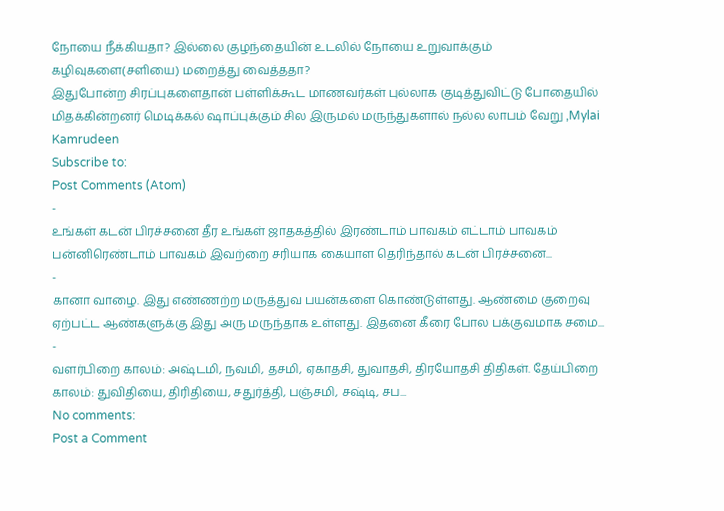நோயை நீக்கியதா? இல்லை குழந்தையின் உடலில் நோயை உறுவாக்கும் கழிவுகளை(சளியை) மறைத்து வைத்ததா?
இதுபோன்ற சிரப்புகளைதான் பள்ளிக்கூட மாணவர்கள் புல்லாக குடித்துவிட்டு போதையில் மிதக்கின்றனர் மெடிக்கல் ஷாப்புக்கும் சில இருமல் மருந்துகளால் நல்ல லாபம் வேறு ,Mylai Kamrudeen
Subscribe to:
Post Comments (Atom)
-
உங்கள் கடன் பிரச்சனை தீர உங்கள் ஜாதகத்தில் இரண்டாம் பாவகம் எட்டாம் பாவகம் பன்னிரெண்டாம் பாவகம் இவற்றை சரியாக கையாள தெரிந்தால் கடன் பிரச்சனை...
-
கானா வாழை. இது எண்ணற்ற மருத்துவ பயன்களை கொண்டுள்ளது. ஆண்மை குறைவு ஏற்பட்ட ஆண்களுக்கு இது அரு மருந்தாக உள்ளது. இதனை கீரை போல பக்குவமாக சமை...
-
வளர்பிறை காலம்: அஷ்டமி, நவமி, தசமி, ஏகாதசி, துவாதசி, திரயோதசி திதிகள். தேய்பிறை காலம்: துவிதியை, திரிதியை, சதுர்த்தி, பஞ்சமி, சஷ்டி, சப...
No comments:
Post a Comment